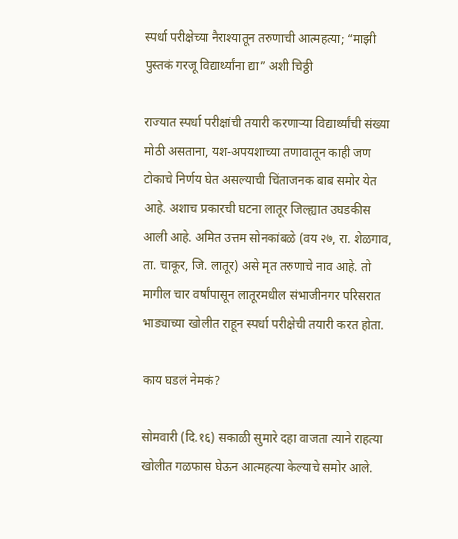स्पर्धा परीक्षेच्या नैराश्यातून तरुणाची आत्महत्या; “माझी पुस्तकं गरजू विद्यार्थ्यांना द्या” अशी चिठ्ठी

राज्यात स्पर्धा परीक्षांची तयारी करणाऱ्या विद्यार्थ्यांची संख्या मोठी असताना, यश-अपयशाच्या तणावातून काही जण टोकाचे निर्णय घेत असल्याची चिंताजनक बाब समोर येत आहे. अशाच प्रकारची घटना लातूर जिल्ह्यात उघडकीस आली आहे. अमित उत्तम सोनकांबळे (वय २७, रा. शेळगाव, ता. चाकूर, जि. लातूर) असे मृत तरुणाचे नाव आहे. तो मागील चार वर्षांपासून लातूरमधील संभाजीनगर परिसरात भाड्याच्या खोलीत राहून स्पर्धा परीक्षेची तयारी करत होता.

काय घडलं नेमकं?

सोमवारी (दि.१६) सकाळी सुमारे दहा वाजता त्याने राहत्या खोलीत गळफास घेऊन आत्महत्या केल्याचे समोर आले.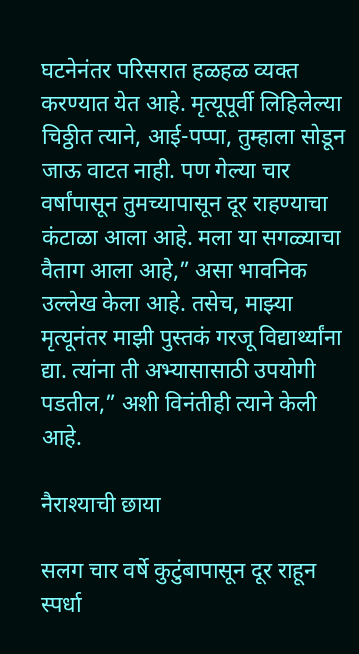घटनेनंतर परिसरात हळहळ व्यक्त करण्यात येत आहे. मृत्यूपूर्वी लिहिलेल्या चिठ्ठीत त्याने, आई-पप्पा, तुम्हाला सोडून जाऊ वाटत नाही. पण गेल्या चार वर्षांपासून तुमच्यापासून दूर राहण्याचा कंटाळा आला आहे. मला या सगळ्याचा वैताग आला आहे,” असा भावनिक उल्लेख केला आहे. तसेच, माझ्या मृत्यूनंतर माझी पुस्तकं गरजू विद्यार्थ्यांना द्या. त्यांना ती अभ्यासासाठी उपयोगी पडतील,” अशी विनंतीही त्याने केली आहे.

नैराश्याची छाया

सलग चार वर्षे कुटुंबापासून दूर राहून स्पर्धा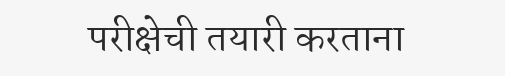परीक्षेची तयारी करताना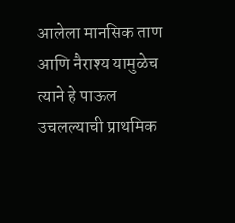आलेला मानसिक ताण आणि नैराश्य यामुळेच त्याने हे पाऊल उचलल्याची प्राथमिक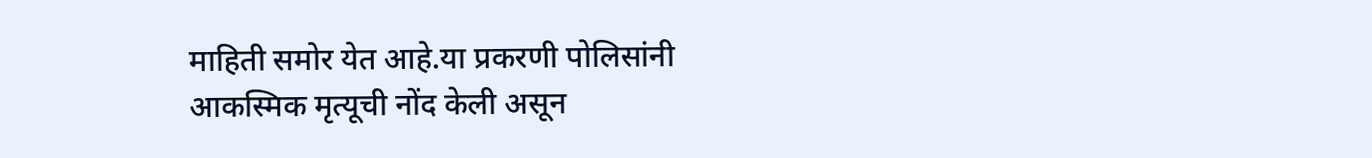माहिती समोर येत आहे.या प्रकरणी पोलिसांनी आकस्मिक मृत्यूची नोंद केली असून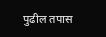पुढील तपास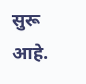सुरू आहे.